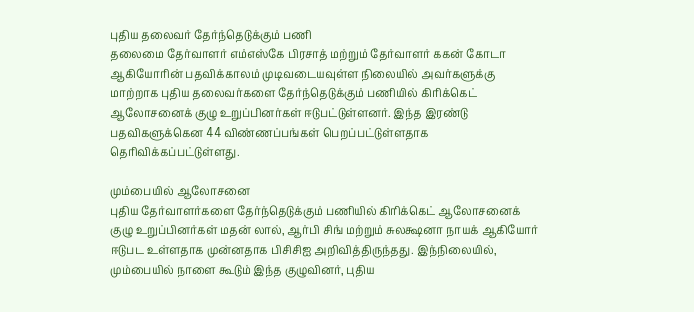புதிய தலைவர் தேர்ந்தெடுக்கும் பணி
தலைமை தேர்வாளர் எம்எஸ்கே பிரசாத் மற்றும் தேர்வாளர் ககன் கோடா ஆகியோரின் பதவிக்காலம் முடிவடையவுள்ள நிலையில் அவர்களுக்கு மாற்றாக புதிய தலைவர்களை தேர்ந்தெடுக்கும் பணியில் கிரிக்கெட் ஆலோசனைக் குழு உறுப்பினர்கள் ஈடுபட்டுள்ளனர். இந்த இரண்டு பதவிகளுக்கென 44 விண்ணப்பங்கள் பெறப்பட்டுள்ளதாக தெரிவிக்கப்பட்டுள்ளது.

மும்பையில் ஆலோசனை
புதிய தேர்வாளர்களை தேர்ந்தெடுக்கும் பணியில் கிரிக்கெட் ஆலோசனைக் குழு உறுப்பினர்கள் மதன் லால், ஆர்பி சிங் மற்றும் சுலக்ஷனா நாயக் ஆகியோர் ஈடுபட உள்ளதாக முன்னதாக பிசிசிஐ அறிவித்திருந்தது. இந்நிலையில், மும்பையில் நாளை கூடும் இந்த குழுவினர், புதிய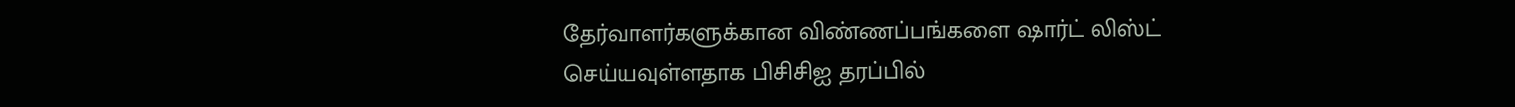தேர்வாளர்களுக்கான விண்ணப்பங்களை ஷார்ட் லிஸ்ட் செய்யவுள்ளதாக பிசிசிஐ தரப்பில்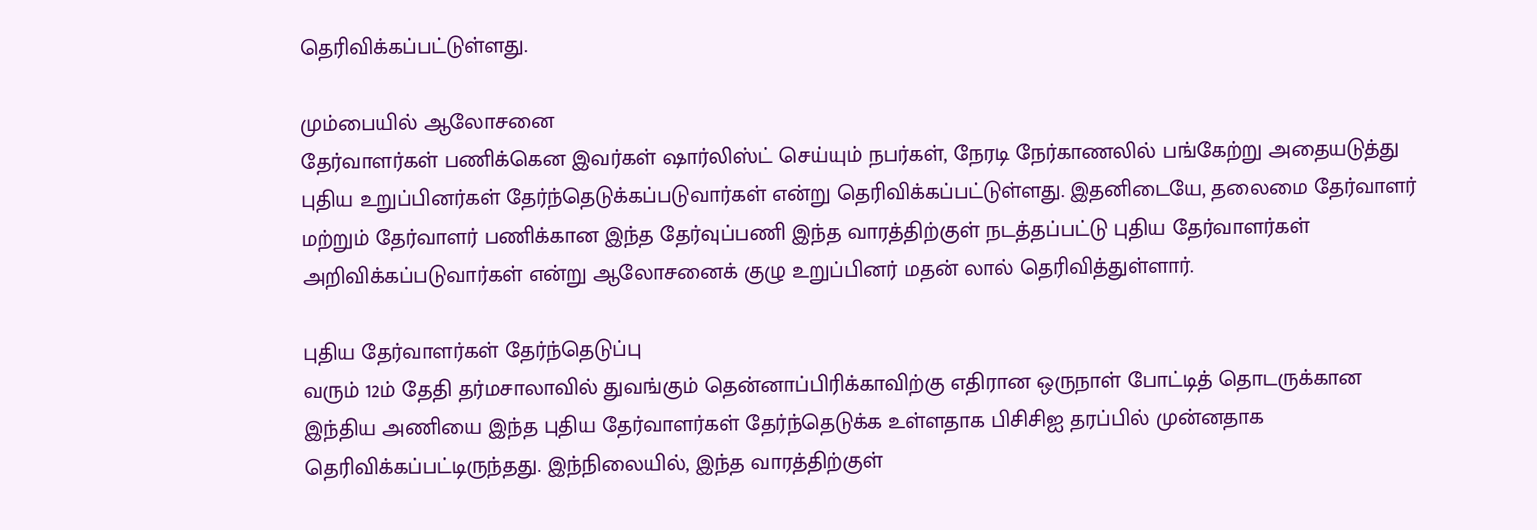தெரிவிக்கப்பட்டுள்ளது.

மும்பையில் ஆலோசனை
தேர்வாளர்கள் பணிக்கென இவர்கள் ஷார்லிஸ்ட் செய்யும் நபர்கள், நேரடி நேர்காணலில் பங்கேற்று அதையடுத்து புதிய உறுப்பினர்கள் தேர்ந்தெடுக்கப்படுவார்கள் என்று தெரிவிக்கப்பட்டுள்ளது. இதனிடையே, தலைமை தேர்வாளர் மற்றும் தேர்வாளர் பணிக்கான இந்த தேர்வுப்பணி இந்த வாரத்திற்குள் நடத்தப்பட்டு புதிய தேர்வாளர்கள் அறிவிக்கப்படுவார்கள் என்று ஆலோசனைக் குழு உறுப்பினர் மதன் லால் தெரிவித்துள்ளார்.

புதிய தேர்வாளர்கள் தேர்ந்தெடுப்பு
வரும் 12ம் தேதி தர்மசாலாவில் துவங்கும் தென்னாப்பிரிக்காவிற்கு எதிரான ஒருநாள் போட்டித் தொடருக்கான இந்திய அணியை இந்த புதிய தேர்வாளர்கள் தேர்ந்தெடுக்க உள்ளதாக பிசிசிஐ தரப்பில் முன்னதாக தெரிவிக்கப்பட்டிருந்தது. இந்நிலையில், இந்த வாரத்திற்குள்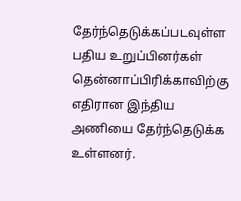தேர்ந்தெடுக்கப்படவுள்ள பதிய உறுப்பினர்கள் தென்னாப்பிரிக்காவிற்கு எதிரான இந்திய அணியை தேர்ந்தெடுக்க உள்ளனர்.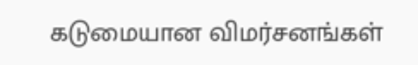கடுமையான விமர்சனங்கள்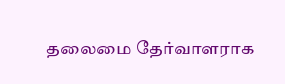தலைமை தேர்வாளராக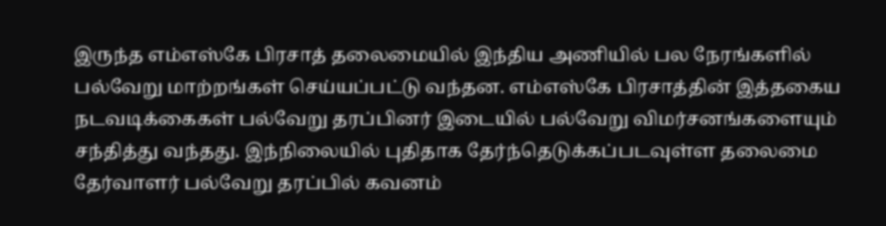இருந்த எம்எஸ்கே பிரசாத் தலைமையில் இந்திய அணியில் பல நேரங்களில் பல்வேறு மாற்றங்கள் செய்யப்பட்டு வந்தன. எம்எஸ்கே பிரசாத்தின் இத்தகைய நடவடிக்கைகள் பல்வேறு தரப்பினர் இடையில் பல்வேறு விமர்சனங்களையும் சந்தித்து வந்தது. இந்நிலையில் புதிதாக தேர்ந்தெடுக்கப்படவுள்ள தலைமை தேர்வாளர் பல்வேறு தரப்பில் கவனம்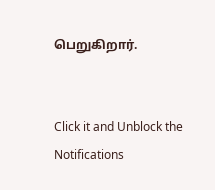பெறுகிறார்.


Click it and Unblock the Notifications